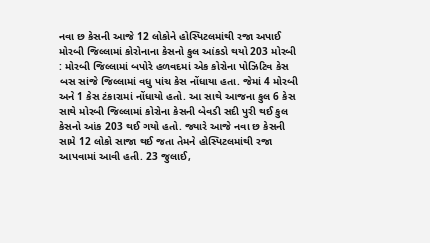નવા છ કેસની આજે 12 લોકોને હોસ્પિટલમાંથી રજા અપાઈ મોરબી જિલ્લામાં કોરોનાના કેસનો કુલ આંકડો થયો 203 મોરબી : મોરબી જિલ્લામાં બપોરે હળવદમાં એક કોરોના પોઝિટિવ કેસ બસ સાંજે જિલ્લામાં વધુ પાંચ કેસ નોંધાયા હતા. જેમાં 4 મોરબી અને 1 કેસ ટંકારામાં નોંધાયો હતો. આ સાથે આજના કુલ 6 કેસ સાથે મોરબી જિલ્લામાં કોરોના કેસની બેવડી સદી પુરી થઈ કુલ કેસનો આંક 203 થઈ ગયો હતો. જ્યારે આજે નવા છ કેસની સામે 12 લોકો સાજા થઈ જતા તેમને હોસ્પિટલમાંથી રજા આપવામાં આવી હતી. 23 જુલાઈ,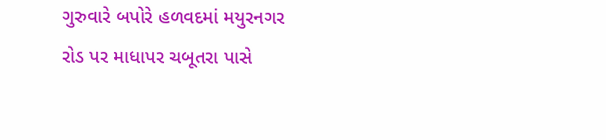ગુરુવારે બપોરે હળવદમાં મયુરનગર રોડ પર માધાપર ચબૂતરા પાસે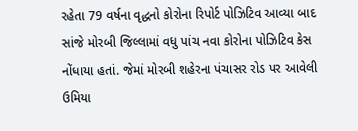રહેતા 79 વર્ષના વૃદ્ધનો કોરોના રિપોર્ટ પોઝિટિવ આવ્યા બાદ સાંજે મોરબી જિલ્લામાં વધુ પાંચ નવા કોરોના પોઝિટિવ કેસ નોંધાયા હતાં. જેમાં મોરબી શહેરના પંચાસર રોડ પર આવેલી ઉમિયા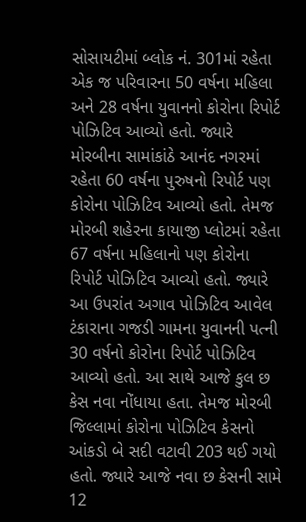સોસાયટીમાં બ્લોક નં. 301માં રહેતા એક જ પરિવારના 50 વર્ષના મહિલા અને 28 વર્ષના યુવાનનો કોરોના રિપોર્ટ પોઝિટિવ આવ્યો હતો. જ્યારે મોરબીના સામાંકાંઠે આનંદ નગરમાં રહેતા 60 વર્ષના પુરુષનો રિપોર્ટ પણ કોરોના પોઝિટિવ આવ્યો હતો. તેમજ મોરબી શહેરના કાયાજી પ્લોટમાં રહેતા 67 વર્ષના મહિલાનો પણ કોરોના રિપોર્ટ પોઝિટિવ આવ્યો હતો. જ્યારે આ ઉપરાંત અગાવ પોઝિટિવ આવેલ ટંકારાના ગજડી ગામના યુવાનની પત્ની 30 વર્ષનો કોરોના રિપોર્ટ પોઝિટિવ આવ્યો હતો. આ સાથે આજે કુલ છ કેસ નવા નોંધાયા હતા. તેમજ મોરબી જિલ્લામાં કોરોના પોઝિટિવ કેસનો આંકડો બે સદી વટાવી 203 થઈ ગયો હતો. જ્યારે આજે નવા છ કેસની સામે 12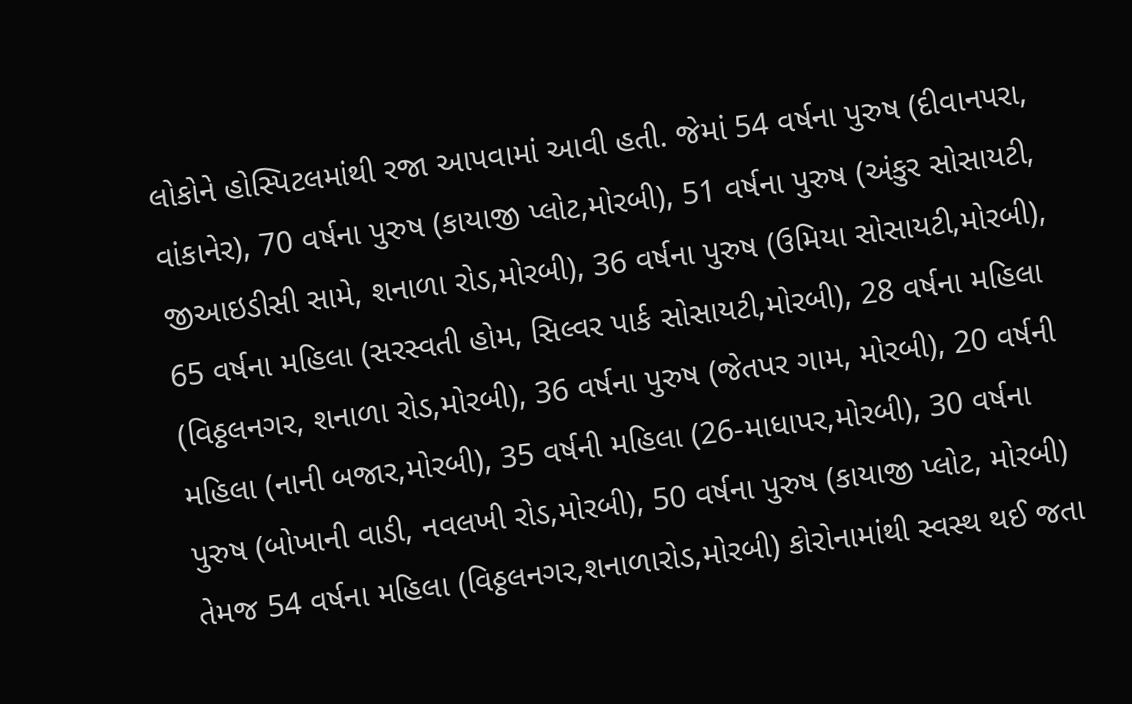લોકોને હોસ્પિટલમાંથી રજા આપવામાં આવી હતી. જેમાં 54 વર્ષના પુરુષ (દીવાનપરા, વાંકાનેર), 70 વર્ષના પુરુષ (કાયાજી પ્લોટ,મોરબી), 51 વર્ષના પુરુષ (અંકુર સોસાયટી, જીઆઇડીસી સામે, શનાળા રોડ,મોરબી), 36 વર્ષના પુરુષ (ઉમિયા સોસાયટી,મોરબી), 65 વર્ષના મહિલા (સરસ્વતી હોમ, સિલ્વર પાર્ક સોસાયટી,મોરબી), 28 વર્ષના મહિલા (વિઠ્ઠલનગર, શનાળા રોડ,મોરબી), 36 વર્ષના પુરુષ (જેતપર ગામ, મોરબી), 20 વર્ષની મહિલા (નાની બજાર,મોરબી), 35 વર્ષની મહિલા (26-માધાપર,મોરબી), 30 વર્ષના પુરુષ (બોખાની વાડી, નવલખી રોડ,મોરબી), 50 વર્ષના પુરુષ (કાયાજી પ્લોટ, મોરબી) તેમજ 54 વર્ષના મહિલા (વિઠ્ઠલનગર,શનાળારોડ,મોરબી) કોરોનામાંથી સ્વસ્થ થઈ જતા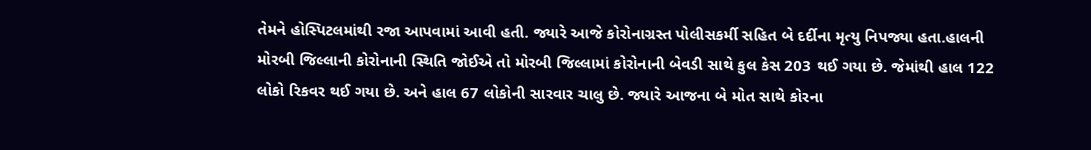તેમને હોસ્પિટલમાંથી રજા આપવામાં આવી હતી. જ્યારે આજે કોરોનાગ્રસ્ત પોલીસકર્મી સહિત બે દર્દીના મૃત્યુ નિપજ્યા હતા.હાલની મોરબી જિલ્લાની કોરોનાની સ્થિતિ જોઈએ તો મોરબી જિલ્લામાં કોરોનાની બેવડી સાથે કુલ કેસ 203 થઈ ગયા છે. જેમાંથી હાલ 122 લોકો રિકવર થઈ ગયા છે. અને હાલ 67 લોકોની સારવાર ચાલુ છે. જ્યારે આજના બે મોત સાથે કોરના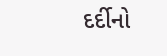દર્દીનો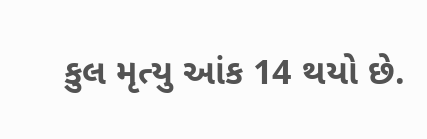કુલ મૃત્યુ આંક 14 થયો છે.